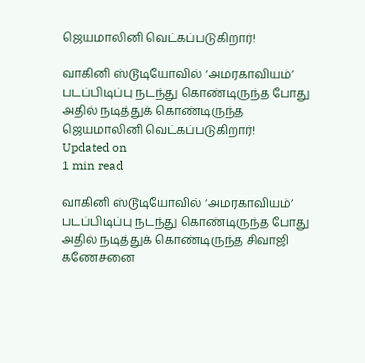ஜெயமாலினி வெட்கப்படுகிறார்!

வாகினி ஸ்டூடியோவில் ‘அமரகாவியம்’ படப்பிடிப்பு நடந்து கொண்டிருந்த போது அதில் நடித்துக் கொண்டிருந்த
ஜெயமாலினி வெட்கப்படுகிறார்!
Updated on
1 min read

வாகினி ஸ்டூடியோவில் ‘அமரகாவியம்’ படப்பிடிப்பு நடந்து கொண்டிருந்த போது அதில் நடித்துக் கொண்டிருந்த சிவாஜி கணேசனை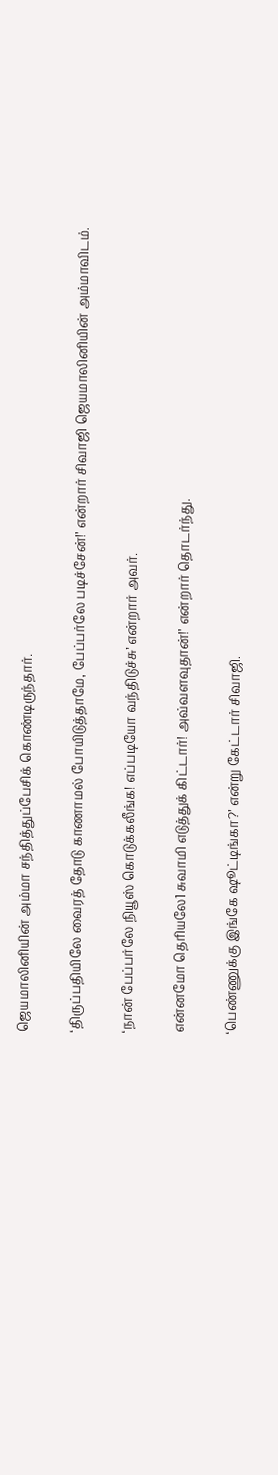ஜெயமாலினியின் அம்மா சந்தித்துப்பேசிக் கொண்டிருந்தார்.

‘திருப்பதியிலே வைரத் தோடு காணாமல் போயிடுத்தாமே, பேப்பர்லே படிச்சேன்!’ என்றார் சிவாஜி ஜெயமாலினியின் அம்மாவிடம்.

‘நான் பேப்பர்லே நியூஸ் கொடுக்கலீங்க! எப்படியோ வந்திடுச்சு’ என்றார் அவர்.

என்னமோ தெரியலே1 சுவாமி எடுத்துக் கிட்டார்! அவ்வளவுதான்!’ என்றார் தொடர்ந்து.

‘பெண்ணுக்கு இங்கே ஷூட்டிங்கா?’ என்று கேட்டார் சிவாஜி.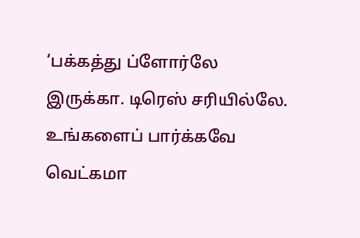‘பக்கத்து ப்ளோர்லே இருக்கா. டிரெஸ் சரியில்லே. உங்களைப் பார்க்கவே வெட்கமா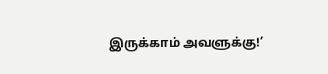இருக்காம் அவளுக்கு!’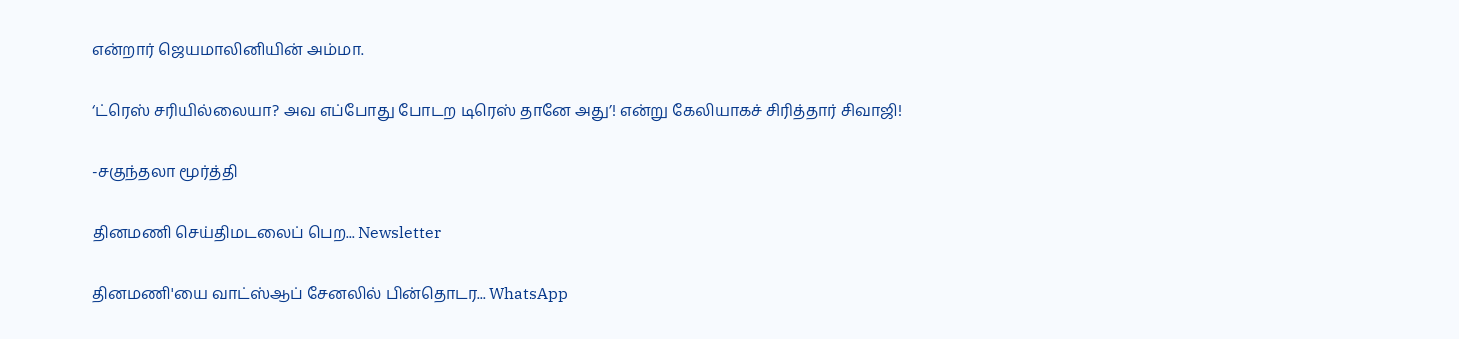என்றார் ஜெயமாலினியின் அம்மா.

‘ட்ரெஸ் சரியில்லையா? அவ எப்போது போடற டிரெஸ் தானே அது’! என்று கேலியாகச் சிரித்தார் சிவாஜி!

-சகுந்தலா மூர்த்தி

தினமணி செய்திமடலைப் பெற... Newsletter

தினமணி'யை வாட்ஸ்ஆப் சேனலில் பின்தொடர... WhatsApp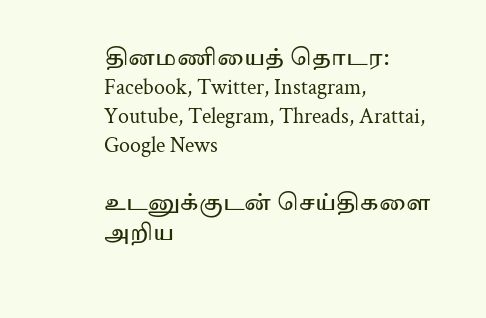தினமணியைத் தொடர: Facebook, Twitter, Instagram, Youtube, Telegram, Threads, Arattai, Google News

உடனுக்குடன் செய்திகளை அறிய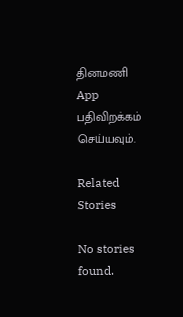தினமணி App பதிவிறக்கம் செய்யவும்.

Related Stories

No stories found.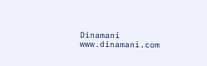Dinamani
www.dinamani.com